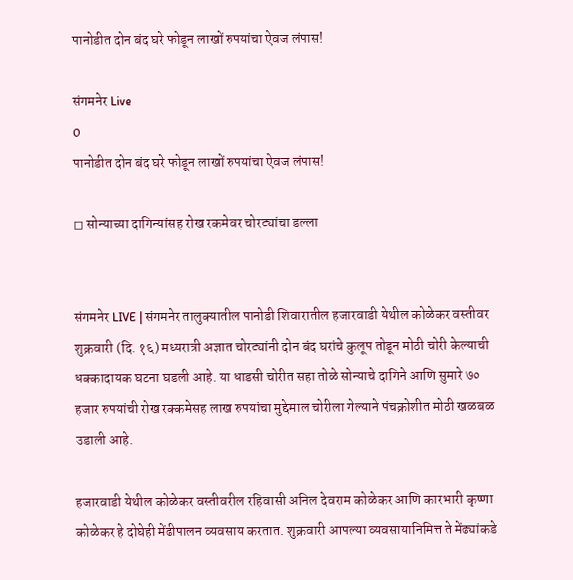पानोडीत दोन बंद घरे फोडून लाखों रुपयांचा ऐवज लंपास!

संगमनेर Live
0
पानोडीत दोन बंद घरे फोडून लाखों रुपयांचा ऐवज लंपास!

◻ सोन्याच्या दागिन्यांसह रोख रकमेवर चोरट्यांचा डल्ला


संगमनेर LIVE | संगमनेर तालुक्यातील पानोडी शिवारातील हजारवाडी येथील कोळेकर वस्तीवर शुक्रवारी (दि. १६) मध्यरात्री अज्ञात चोरट्यांनी दोन बंद घरांचे कुलूप तोडून मोठी चोरी केल्याची धक्कादायक घटना घडली आहे. या धाडसी चोरीत सहा तोळे सोन्याचे दागिने आणि सुमारे ७० हजार रुपयांची रोख रक्कमेसह लाख रुपयांचा मुद्देमाल चोरीला गेल्याने पंचक्रोशीत मोठी खळबळ उडाली आहे.

हजारवाडी येथील कोळेकर वस्तीवरील रहिवासी अनिल देवराम कोळेकर आणि कारभारी कृष्णा कोळेकर हे दोघेही मेंढीपालन व्यवसाय करतात. शुक्रवारी आपल्या व्यवसायानिमित्त ते मेंढ्यांकडे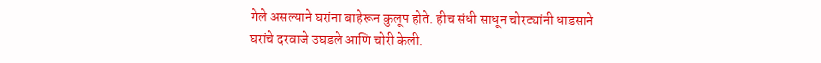गेले असल्याने घरांना बाहेरून कुलूप होते. हीच संधी साधून चोरट्यांनी धाडसाने घरांचे दरवाजे उघडले आणि चोरी केली.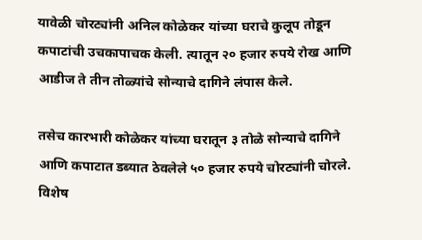यावेळी चोरट्यांनी अनिल कोळेकर यांच्या घराचे कुलूप तोडून कपाटांची उचकापाचक केली. त्यातून २० हजार रुपये रोख आणि आडीज ते तीन तोळ्यांचे सोन्याचे दागिने लंपास केले.

तसेच कारभारी कोळेकर यांच्या घरातून ३ तोळे सोन्याचे दागिने आणि कपाटात डब्यात ठेवलेले ५० हजार रुपये चोरट्यांनी चोरले. विशेष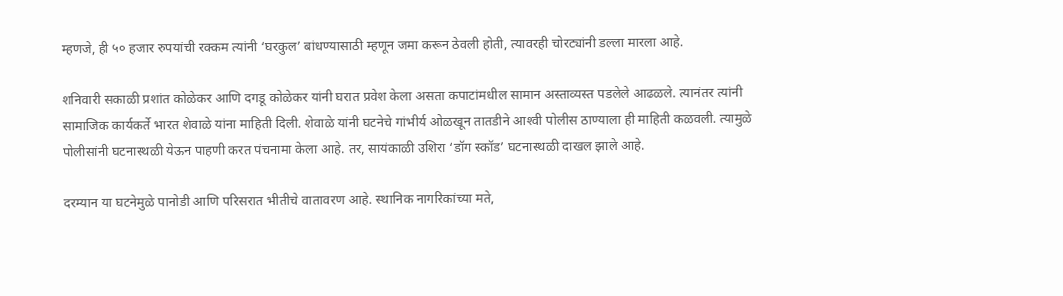म्हणजे, ही ५० हजार रुपयांची रक्कम त्यांनी ‘घरकुल’ बांधण्यासाठी म्हणून जमा करून ठेवली होती, त्यावरही चोरट्यांनी डल्ला मारला आहे.

शनिवारी सकाळी प्रशांत कोळेकर आणि दगडू कोळेकर यांनी घरात प्रवेश केला असता कपाटांमधील सामान अस्ताव्यस्त पडलेले आढळले. त्यानंतर त्यांनी सामाजिक कार्यकर्ते भारत शेवाळे यांना माहिती दिली. शेवाळे यांनी घटनेचे गांभीर्य ओळखून तातडीने आश्‍वी पोलीस ठाण्याला ही माहिती कळवली. त्यामुळे पोलीसांनी घटनास्थळी येऊन पाहणी करत पंचनामा केला आहे. तर, सायंकाळी उशिरा ‘डॉग स्कॉड’ घटनास्थळी दाखल झाले आहे.

दरम्यान या घटनेमुळे पानोडी आणि परिसरात भीतीचे वातावरण आहे. स्थानिक नागरिकांच्या मते,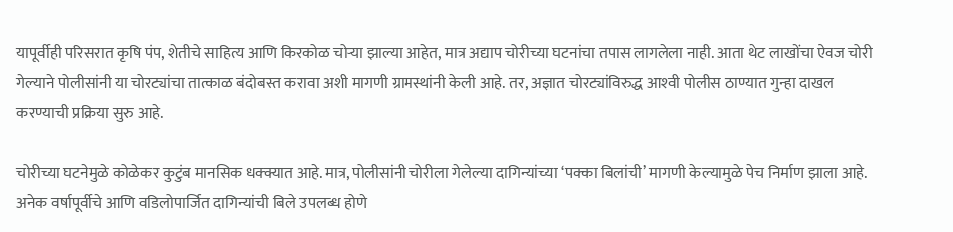यापूर्वीही परिसरात कृषि पंप, शेतीचे साहित्य आणि किरकोळ चोऱ्या झाल्या आहेत, मात्र अद्याप चोरीच्या घटनांचा तपास लागलेला नाही. आता थेट लाखोंचा ऐवज चोरी गेल्याने पोलीसांनी या चोरट्यांचा तात्काळ बंदोबस्त करावा अशी मागणी ग्रामस्थांनी केली आहे. तर, अज्ञात चोरट्यांविरुद्ध आश्‍वी पोलीस ठाण्यात गुन्हा दाखल करण्याची प्रक्रिया सुरु आहे.

चोरीच्या घटनेमुळे कोळेकर कुटुंब मानसिक धक्क्यात आहे. मात्र, पोलीसांनी चोरीला गेलेल्या दागिन्यांच्या ‘पक्का बिलांची’ मागणी केल्यामुळे पेच निर्माण झाला आहे. अनेक वर्षापूर्वीचे आणि वडिलोपार्जित दागिन्यांची बिले उपलब्ध होणे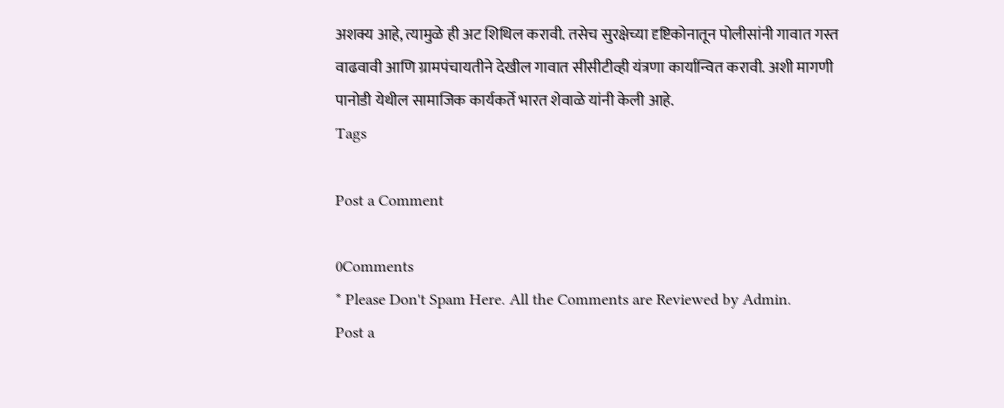अशक्य आहे, त्यामुळे ही अट शिथिल करावी. तसेच सुरक्षेच्या दृष्टिकोनातून पोलीसांनी गावात गस्त वाढवावी आणि ग्रामपंचायतीने देखील गावात सीसीटीव्ही यंत्रणा कार्यान्वित करावी. अशी मागणी पानोडी येथील सामाजिक कार्यकर्ते भारत शेवाळे यांनी केली आहे.
Tags

Post a Comment

0Comments
* Please Don't Spam Here. All the Comments are Reviewed by Admin.
Post a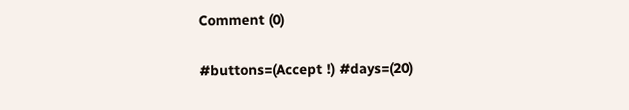Comment (0)

#buttons=(Accept !) #days=(20)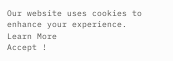Our website uses cookies to enhance your experience. Learn More
Accept !